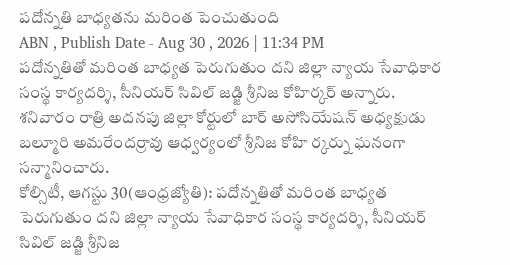పదోన్నతి బాధ్యతను మరింత పెంచుతుంది
ABN , Publish Date - Aug 30 , 2026 | 11:34 PM
పదోన్నతితో మరింత బాధ్యత పెరుగుతుం దని జిల్లా న్యాయ సేవాధికార సంస్థ కార్యదర్శి, సీనియర్ సివిల్ జడ్జి శ్రీనిజ కోహిర్కర్ అన్నారు. శనివారం రాత్రి అదనపు జిల్లా కోర్టులో బార్ అసోసియేషన్ అధ్యక్షుడు బల్మూరి అమరేందర్రావు ఆధ్వర్యంలో శ్రీనిజ కోహి ర్కర్ను ఘనంగా సన్మానించారు.
కోల్సిటీ, ఆగస్టు 30(ఆంధ్రజ్యోతి): పదోన్నతితో మరింత బాధ్యత పెరుగుతుం దని జిల్లా న్యాయ సేవాధికార సంస్థ కార్యదర్శి, సీనియర్ సివిల్ జడ్జి శ్రీనిజ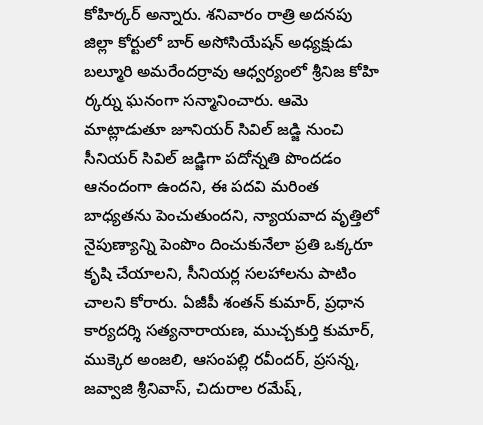కోహిర్కర్ అన్నారు. శనివారం రాత్రి అదనపు జిల్లా కోర్టులో బార్ అసోసియేషన్ అధ్యక్షుడు బల్మూరి అమరేందర్రావు ఆధ్వర్యంలో శ్రీనిజ కోహి ర్కర్ను ఘనంగా సన్మానించారు. ఆమె మాట్లాడుతూ జూనియర్ సివిల్ జడ్జి నుంచి సీనియర్ సివిల్ జడ్జిగా పదోన్నతి పొందడం ఆనందంగా ఉందని, ఈ పదవి మరింత బాధ్యతను పెంచుతుందని, న్యాయవాద వృత్తిలో నైపుణ్యాన్ని పెంపొం దించుకునేలా ప్రతి ఒక్కరూ కృషి చేయాలని, సీనియర్ల సలహాలను పాటిం చాలని కోరారు. ఏజీపీ శంతన్ కుమార్, ప్రధాన కార్యదర్శి సత్యనారాయణ, ముచ్చకుర్తి కుమార్, ముక్కెర అంజలి, ఆసంపల్లి రవీందర్, ప్రసన్న, జవ్వాజి శ్రీనివాస్, చిదురాల రమేష్,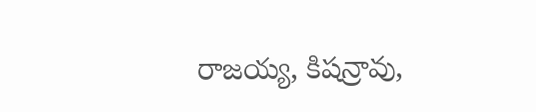రాజయ్య, కిషన్రావు,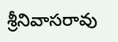శ్రీనివాసరావు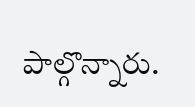పాల్గొన్నారు.